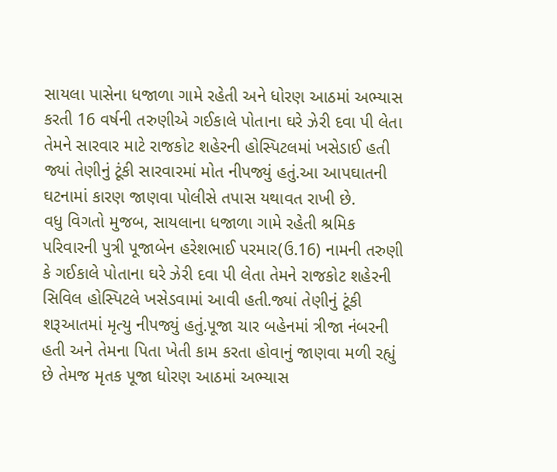સાયલા પાસેના ધજાળા ગામે રહેતી અને ધોરણ આઠમાં અભ્યાસ કરતી 16 વર્ષની તરુણીએ ગઈકાલે પોતાના ઘરે ઝેરી દવા પી લેતા તેમને સારવાર માટે રાજકોટ શહેરની હોસ્પિટલમાં ખસેડાઈ હતી જ્યાં તેણીનું ટૂંકી સારવારમાં મોત નીપજ્યું હતું.આ આપઘાતની ઘટનામાં કારણ જાણવા પોલીસે તપાસ યથાવત રાખી છે.
વધુ વિગતો મુજબ, સાયલાના ધજાળા ગામે રહેતી શ્રમિક પરિવારની પુત્રી પૂજાબેન હરેશભાઈ પરમાર(ઉ.16) નામની તરુણી કે ગઈકાલે પોતાના ઘરે ઝેરી દવા પી લેતા તેમને રાજકોટ શહેરની સિવિલ હોસ્પિટલે ખસેડવામાં આવી હતી.જ્યાં તેણીનું ટૂંકી શરૂઆતમાં મૃત્યુ નીપજ્યું હતું.પૂજા ચાર બહેનમાં ત્રીજા નંબરની હતી અને તેમના પિતા ખેતી કામ કરતા હોવાનું જાણવા મળી રહ્યું છે તેમજ મૃતક પૂજા ધોરણ આઠમાં અભ્યાસ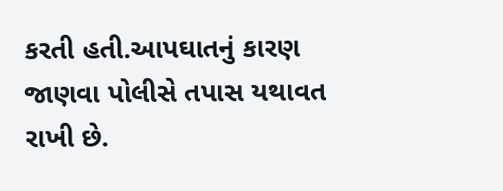કરતી હતી.આપઘાતનું કારણ જાણવા પોલીસે તપાસ યથાવત રાખી છે.